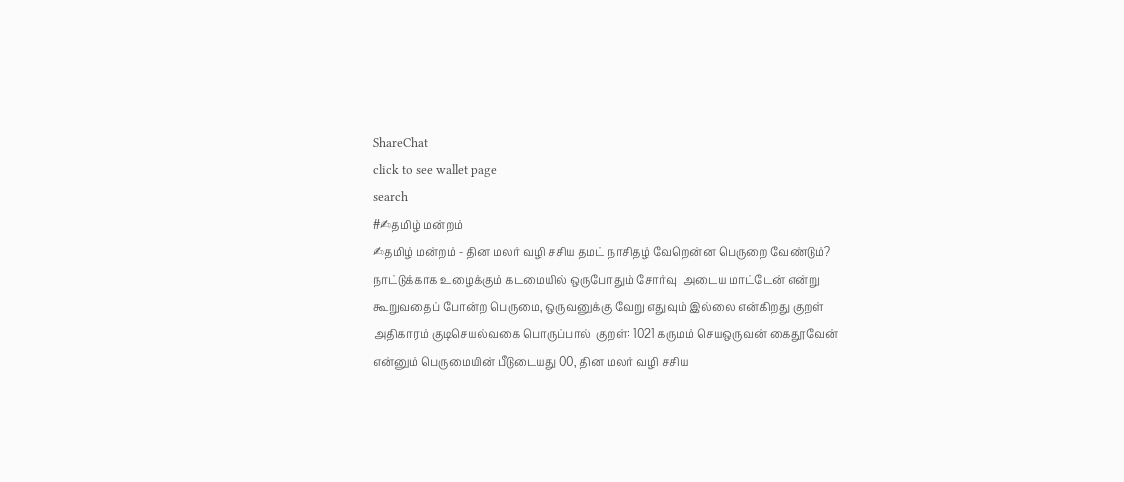ShareChat
click to see wallet page
search
#✍தமிழ் மன்றம்
✍தமிழ் மன்றம் - தின மலர் வழி சசிய தமட் நாசிதழ் வேறென்ன பெருறை வேண்டும்? நாட்டுக்காக உழைக்கும் கடமையில் ஒருபோதும் சோர்வு  அடைய மாட்டேன் என்று கூறுவதைப் போன்ற பெருமை, ஒருவனுக்கு வேறு எதுவும் இல்லை என்கிறது குறள்  அதிகாரம் குடிசெயல்வகை பொருப்பால்  குறள்: 1021 கருமம் செயஒருவன் கைதூவேன் என்னும் பெருமையின் பீடுடையது 00, தின மலர் வழி சசிய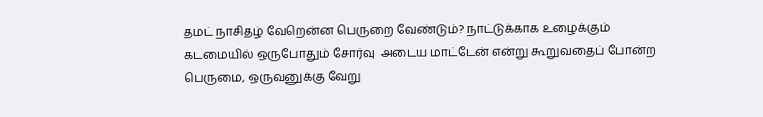தமட் நாசிதழ் வேறென்ன பெருறை வேண்டும்? நாட்டுக்காக உழைக்கும் கடமையில் ஒருபோதும் சோர்வு  அடைய மாட்டேன் என்று கூறுவதைப் போன்ற பெருமை, ஒருவனுக்கு வேறு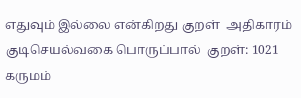எதுவும் இல்லை என்கிறது குறள்  அதிகாரம் குடிசெயல்வகை பொருப்பால்  குறள்: 1021 கருமம்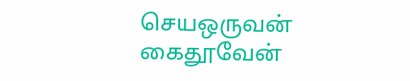செயஒருவன் கைதூவேன்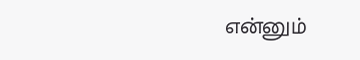என்னும்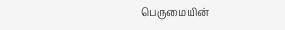பெருமையின்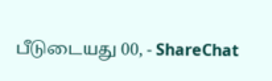பீடுடையது 00, - ShareChat